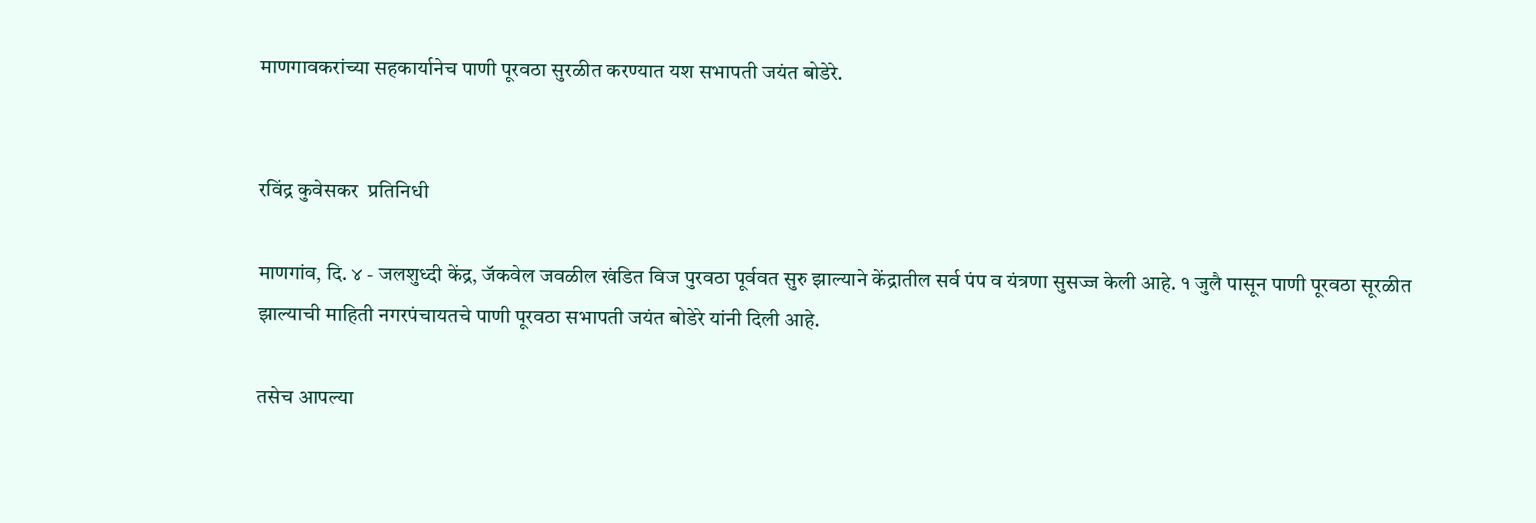माणगावकरांच्या सहकार्यानेच पाणी पूरवठा सुरळीत करण्यात यश सभापती जयंत बोडेरे.


रविंद्र कुवेसकर  प्रतिनिधी

माणगांव, दि. ४ - जलशुध्दी केंद्र, जॅकवेल जवळील खंडित विज पुरवठा पूर्ववत सुरु झाल्याने केंद्रातील सर्व पंप व यंत्रणा सुसज्ज केली आहे. १ जुलै पासून पाणी पूरवठा सूरळीत झाल्याची माहिती नगरपंचायतचे पाणी पूरवठा सभापती जयंत बोडेरे यांनी दिली आहे.

तसेच आपल्या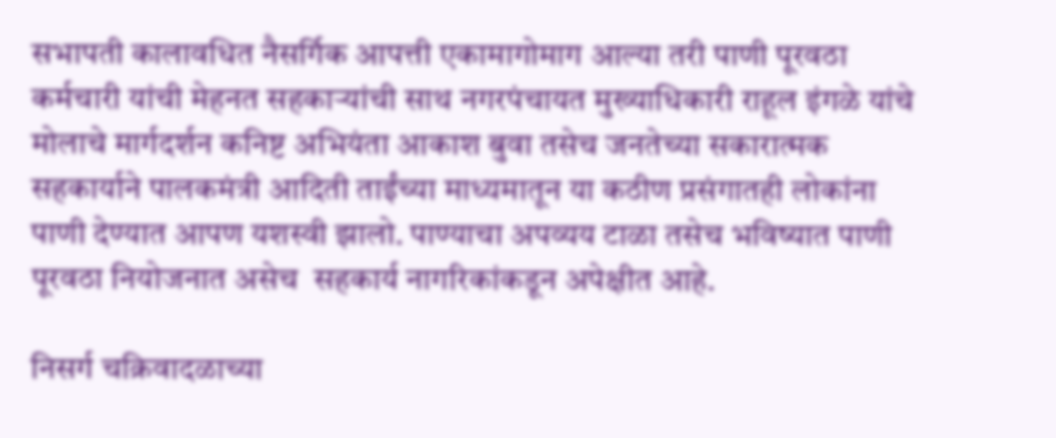सभापती कालावधित नैसर्गिक आपत्ती एकामागोमाग आल्या तरी पाणी पूरवठा कर्मचारी यांची मेहनत सहकाऱ्यांची साथ नगरपंचायत मुख्याधिकारी राहूल इंगळे यांचे मोलाचे मार्गदर्शन कनिष्ट अभियंता आकाश बुवा तसेच जनतेच्या सकारात्मक सहकार्याने पालकमंत्री आदिती ताईंच्या माध्यमातून या कठीण प्रसंगातही लोकांना पाणी देण्यात आपण यशस्वी झालो. पाण्याचा अपव्यय टाळा तसेच भविष्यात पाणी पूरवठा नियोजनात असेच  सहकार्य नागरिकांकडून अपेक्षीत आहे.

निसर्ग चक्रिवादळाच्या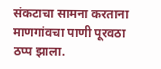संकटाचा सामना करताना माणगांवचा पाणी पूरवठा ठप्प झाला.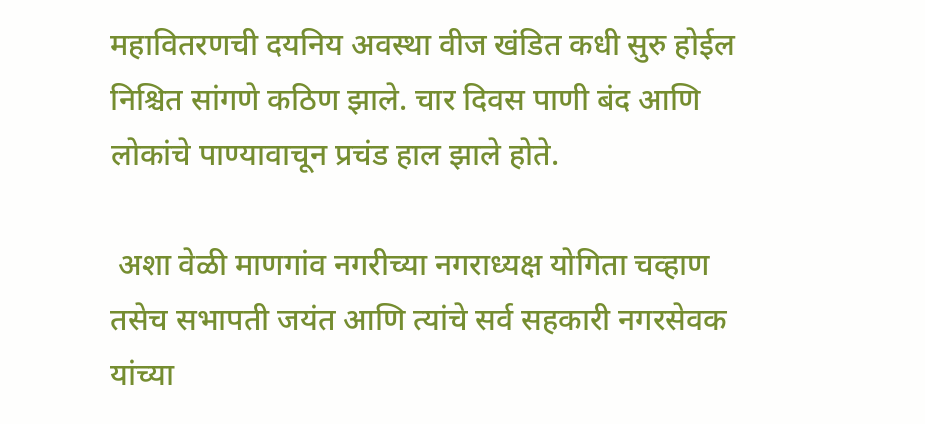महावितरणची दयनिय अवस्था वीज खंडित कधी सुरु होईल निश्चित सांगणे कठिण झाले. चार दिवस पाणी बंद आणि लोकांचे पाण्यावाचून प्रचंड हाल झाले होते.

 अशा वेळी माणगांव नगरीच्या नगराध्यक्ष योगिता चव्हाण तसेच सभापती जयंत आणि त्यांचे सर्व सहकारी नगरसेवक यांच्या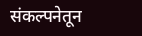संकल्पनेतून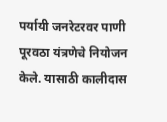पर्यायी जनरेटरवर पाणी पूरवठा यंत्रणेचे नियोजन केले. यासाठी कालीदास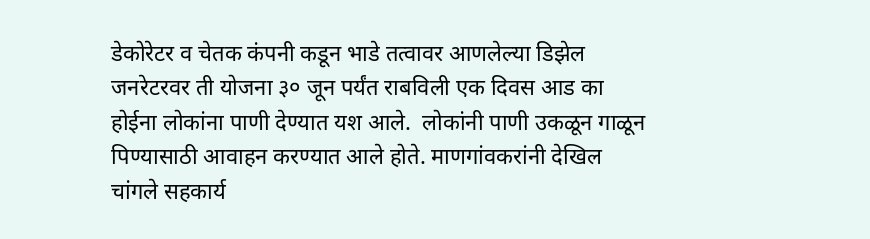डेकोरेटर व चेतक कंपनी कडून भाडे तत्वावर आणलेल्या डिझेल जनरेटरवर ती योजना ३० जून पर्यंत राबविली एक दिवस आड का होईना लोकांना पाणी देण्यात यश आले.  लोकांनी पाणी उकळून गाळून पिण्यासाठी आवाहन करण्यात आले होते. माणगांवकरांनी देखिल चांगले सहकार्य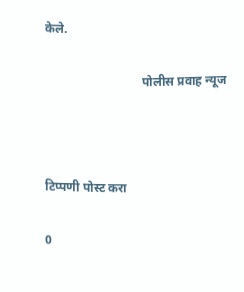केले.

                               पोलीस प्रवाह न्यूज



टिप्पणी पोस्ट करा

0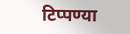टिप्पण्या